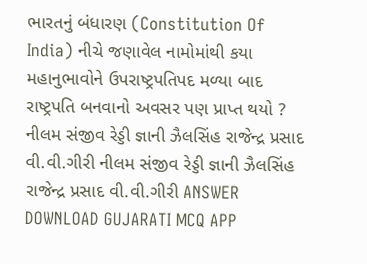ભારતનું બંધારણ (Constitution Of India) નીચે જણાવેલ નામોમાંથી કયા મહાનુભાવોને ઉપરાષ્ટ્રપતિપદ મળ્યા બાદ રાષ્ટ્રપતિ બનવાનો અવસર પણ પ્રાપ્ત થયો ? નીલમ સંજીવ રેડ્ડી જ્ઞાની ઝૈલસિંહ રાજેન્દ્ર પ્રસાદ વી.વી.ગીરી નીલમ સંજીવ રેડ્ડી જ્ઞાની ઝૈલસિંહ રાજેન્દ્ર પ્રસાદ વી.વી.ગીરી ANSWER DOWNLOAD GUJARATI MCQ APP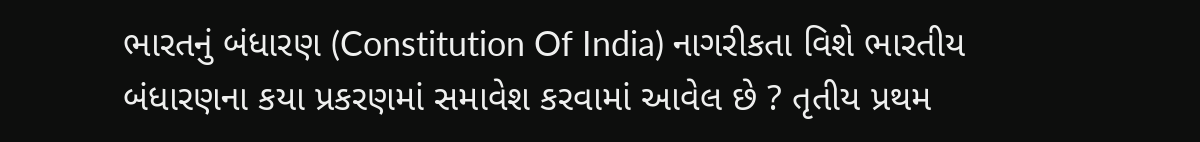ભારતનું બંધારણ (Constitution Of India) નાગરીકતા વિશે ભારતીય બંધારણના કયા પ્રકરણમાં સમાવેશ કરવામાં આવેલ છે ? તૃતીય પ્રથમ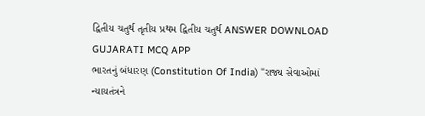દ્વિતીય ચતુર્થ તૃતીય પ્રથમ દ્વિતીય ચતુર્થ ANSWER DOWNLOAD GUJARATI MCQ APP
ભારતનું બંધારણ (Constitution Of India) "રાજ્ય સેવાઓમાં ન્યાયતંત્રને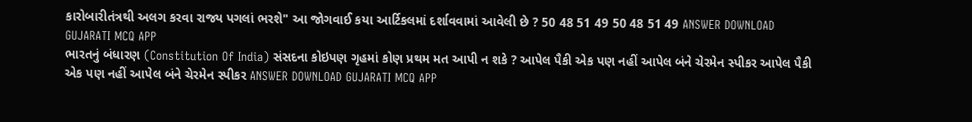કારોબારીતંત્રથી અલગ કરવા રાજ્ય પગલાં ભરશે" આ જોગવાઈ કયા આર્ટિકલમાં દર્શાવવામાં આવેલી છે ? 50 48 51 49 50 48 51 49 ANSWER DOWNLOAD GUJARATI MCQ APP
ભારતનું બંધારણ (Constitution Of India) સંસદના કોઇપણ ગૃહમાં કોણ પ્રથમ મત આપી ન શકે ? આપેલ પૈકી એક પણ નહીં આપેલ બંને ચેરમેન સ્પીકર આપેલ પૈકી એક પણ નહીં આપેલ બંને ચેરમેન સ્પીકર ANSWER DOWNLOAD GUJARATI MCQ APP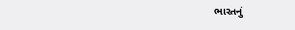ભારતનું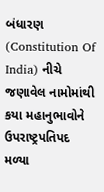બંધારણ (Constitution Of India) નીચે જણાવેલ નામોમાંથી કયા મહાનુભાવોને ઉપરાષ્ટ્રપતિપદ મળ્યા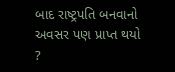બાદ રાષ્ટ્રપતિ બનવાનો અવસર પણ પ્રાપ્ત થયો ?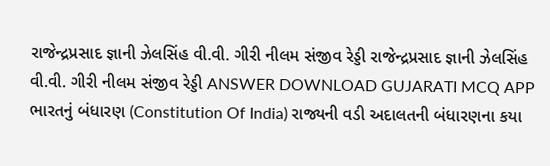રાજેન્દ્રપ્રસાદ જ્ઞાની ઝેલસિંહ વી.વી. ગીરી નીલમ સંજીવ રેડ્ડી રાજેન્દ્રપ્રસાદ જ્ઞાની ઝેલસિંહ વી.વી. ગીરી નીલમ સંજીવ રેડ્ડી ANSWER DOWNLOAD GUJARATI MCQ APP
ભારતનું બંધારણ (Constitution Of India) રાજ્યની વડી અદાલતની બંધારણના કયા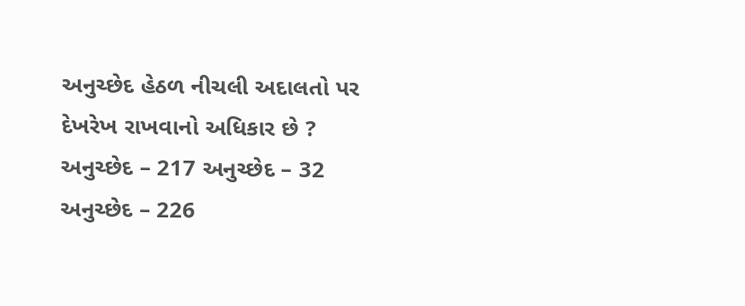અનુચ્છેદ હેઠળ નીચલી અદાલતો પર દેખરેખ રાખવાનો અધિકાર છે ? અનુચ્છેદ – 217 અનુચ્છેદ – 32 અનુચ્છેદ – 226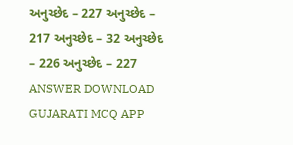અનુચ્છેદ – 227 અનુચ્છેદ – 217 અનુચ્છેદ – 32 અનુચ્છેદ – 226 અનુચ્છેદ – 227 ANSWER DOWNLOAD GUJARATI MCQ APP